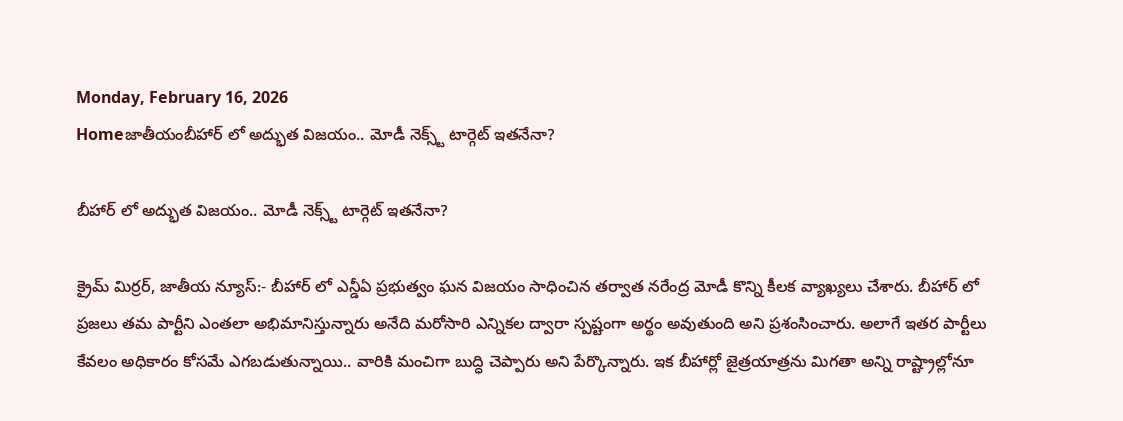Monday, February 16, 2026
Homeజాతీయంబీహార్ లో అద్భుత విజయం.. మోడీ నెక్స్ట్ టార్గెట్ ఇతనేనా?

బీహార్ లో అద్భుత విజయం.. మోడీ నెక్స్ట్ టార్గెట్ ఇతనేనా?

క్రైమ్ మిర్రర్, జాతీయ న్యూస్:- బీహార్ లో ఎన్డీఏ ప్రభుత్వం ఘన విజయం సాధించిన తర్వాత నరేంద్ర మోడీ కొన్ని కీలక వ్యాఖ్యలు చేశారు. బీహార్ లో ప్రజలు తమ పార్టీని ఎంతలా అభిమానిస్తున్నారు అనేది మరోసారి ఎన్నికల ద్వారా స్పష్టంగా అర్థం అవుతుంది అని ప్రశంసించారు. అలాగే ఇతర పార్టీలు కేవలం అధికారం కోసమే ఎగబడుతున్నాయి.. వారికి మంచిగా బుద్ధి చెప్పారు అని పేర్కొన్నారు. ఇక బీహార్లో జైత్రయాత్రను మిగతా అన్ని రాష్ట్రాల్లోనూ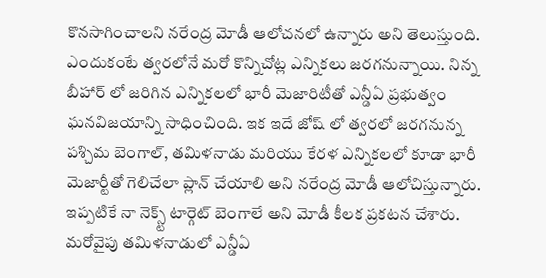కొనసాగించాలని నరేంద్ర మోడీ ఆలోచనలో ఉన్నారు అని తెలుస్తుంది. ఎందుకంటే త్వరలోనే మరో కొన్నిచోట్ల ఎన్నికలు జరగనున్నాయి. నిన్న బీహార్ లో జరిగిన ఎన్నికలలో భారీ మెజారిటీతో ఎన్డీఏ ప్రభుత్వం ఘనవిజయాన్ని సాధించింది. ఇక ఇదే జోష్ లో త్వరలో జరగనున్న పశ్చిమ బెంగాల్, తమిళనాడు మరియు కేరళ ఎన్నికలలో కూడా భారీ మెజార్టీతో గెలిచేలా ప్లాన్ చేయాలి అని నరేంద్ర మోడీ ఆలోచిస్తున్నారు. ఇప్పటికే నా నెక్స్ట్ టార్గెట్ బెంగాలే అని మోడీ కీలక ప్రకటన చేశారు. మరోవైపు తమిళనాడులో ఎన్డీఏ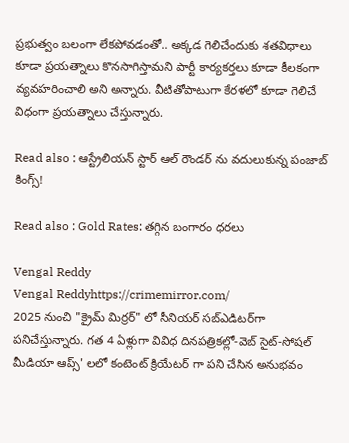ప్రభుత్వం బలంగా లేకపోవడంతో.. అక్కడ గెలిచేందుకు శతవిధాలు కూడా ప్రయత్నాలు కొనసాగిస్తామని పార్టీ కార్యకర్తలు కూడా కీలకంగా వ్యవహరించాలి అని అన్నారు. వీటితోపాటుగా కేరళలో కూడా గెలిచే విధంగా ప్రయత్నాలు చేస్తున్నారు.

Read also : ఆస్ట్రేలియన్ స్టార్ ఆల్ రౌండర్ ను వదులుకున్న పంజాబ్ కింగ్స్!

Read also : Gold Rates: తగ్గిన బంగారం ధరలు

Vengal Reddy
Vengal Reddyhttps://crimemirror.com/
2025 నుంచి "క్రైమ్ మిర్రర్" లో సీనియర్ సబ్‌ఎడిటర్‌గా పనిచేస్తున్నారు. గత 4 ఏళ్లుగా వివిధ దినపత్రికల్లో-వెబ్ సైట్-సోషల్ మీడియా ఆప్స్' లలో కంటెంట్ క్రియేటర్ గా పని చేసిన అనుభవం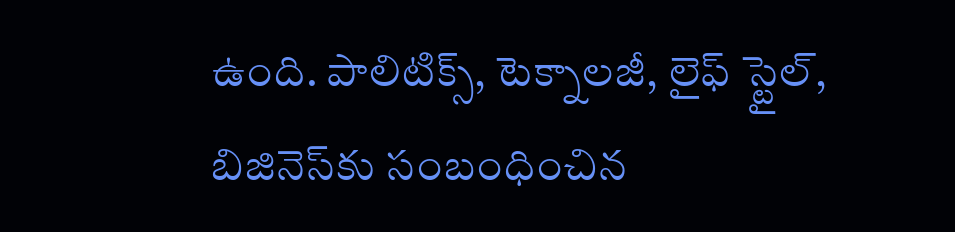ఉంది. పాలిటిక్స్‌, టెక్నాలజీ, లైఫ్‌ స్టైల్‌, బిజినెస్‌కు సంబంధించిన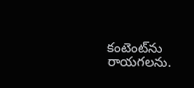కంటెంట్‌ను రాయగలను.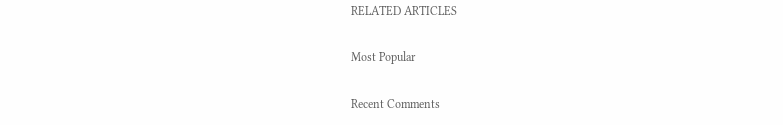RELATED ARTICLES

Most Popular

Recent Comments